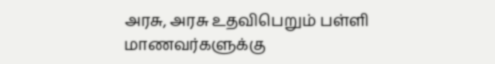அரசு, அரசு உதவிபெறும் பள்ளி மாணவர்களுக்கு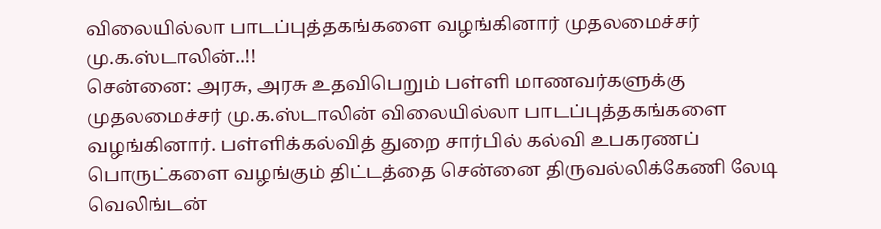விலையில்லா பாடப்புத்தகங்களை வழங்கினார் முதலமைச்சர் மு.க.ஸ்டாலின்..!!
சென்னை: அரசு, அரசு உதவிபெறும் பள்ளி மாணவர்களுக்கு முதலமைச்சர் மு.க.ஸ்டாலின் விலையில்லா பாடப்புத்தகங்களை வழங்கினார். பள்ளிக்கல்வித் துறை சார்பில் கல்வி உபகரணப் பொருட்களை வழங்கும் திட்டத்தை சென்னை திருவல்லிக்கேணி லேடி வெலிங்டன்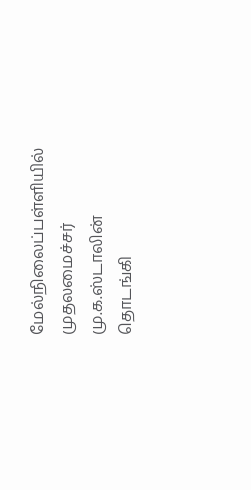மேல்நிலைப்பள்ளியில் முதலமைச்சர் மு.க.ஸ்டாலின் தொடங்கி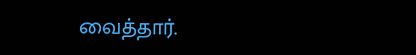வைத்தார்.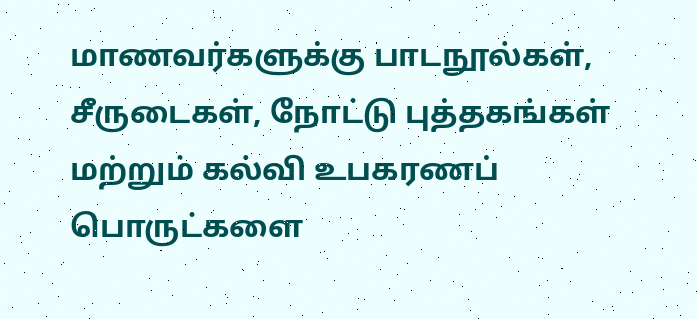மாணவர்களுக்கு பாடநூல்கள், சீருடைகள், நோட்டு புத்தகங்கள் மற்றும் கல்வி உபகரணப் பொருட்களை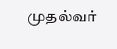முதல்வர்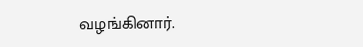வழங்கினார்.